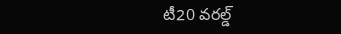టీ20 వరల్డ్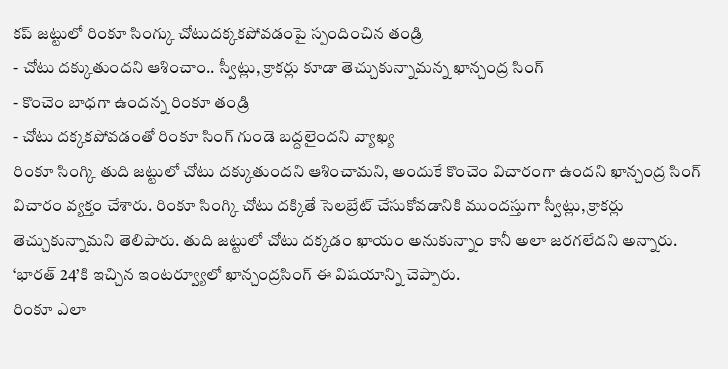కప్ జట్టులో రింకూ సింగ్కు చోటుదక్కకపోవడంపై స్పందించిన తండ్రి
- చోటు దక్కుతుందని ఆశించాం.. స్వీట్లు, క్రాకర్లు కూడా తెచ్చుకున్నామన్న ఖాన్చంద్ర సింగ్
- కొంచెం బాధగా ఉందన్న రింకూ తండ్రి
- చోటు దక్కకపోవడంతో రింకూ సింగ్ గుండె బద్దలైందని వ్యాఖ్య
రింకూ సింగ్కి తుది జట్టులో చోటు దక్కుతుందని ఆశించామని, అందుకే కొంచెం విచారంగా ఉందని ఖాన్చంద్ర సింగ్ విచారం వ్యక్తం చేశారు. రింకూ సింగ్కి చోటు దక్కితే సెలబ్రేట్ చేసుకోవడానికి ముందస్తుగా స్వీట్లు, క్రాకర్లు తెచ్చుకున్నామని తెలిపారు. తుది జట్టులో చోటు దక్కడం ఖాయం అనుకున్నాం కానీ అలా జరగలేదని అన్నారు. ‘భారత్ 24’కి ఇచ్చిన ఇంటర్వ్యూలో ఖాన్చంద్రసింగ్ ఈ విషయాన్ని చెప్పారు.
రింకూ ఎలా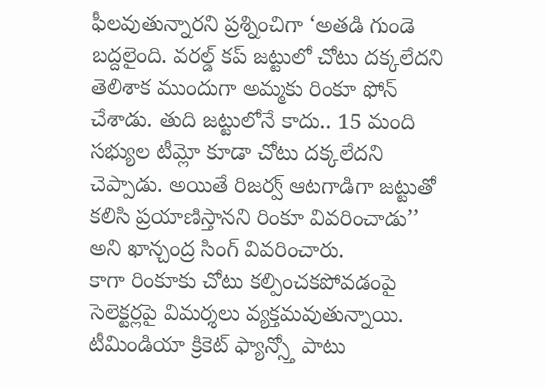ఫీలవుతున్నారని ప్రశ్నించిగా ‘అతడి గుండె బద్దలైంది. వరల్డ్ కప్ జట్టులో చోటు దక్కలేదని తెలిశాక ముందుగా అమ్మకు రింకూ ఫోన్ చేశాడు. తుది జట్టులోనే కాదు.. 15 మంది సభ్యుల టీమ్లో కూడా చోటు దక్కలేదని చెప్పాడు. అయితే రిజర్వ్ ఆటగాడిగా జట్టుతో కలిసి ప్రయాణిస్తానని రింకూ వివరించాడు’’ అని ఖాన్చంద్ర సింగ్ వివరించారు.
కాగా రింకూకు చోటు కల్పించకపోవడంపై సెలెక్టర్లపై విమర్శలు వ్యక్తమవుతున్నాయి. టీమిండియా క్రికెట్ ఫ్యాన్స్తో పాటు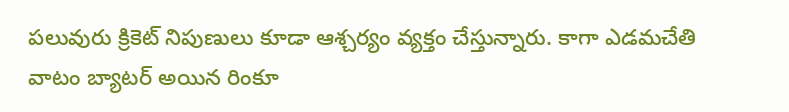పలువురు క్రికెట్ నిపుణులు కూడా ఆశ్చర్యం వ్యక్తం చేస్తున్నారు. కాగా ఎడమచేతి వాటం బ్యాటర్ అయిన రింకూ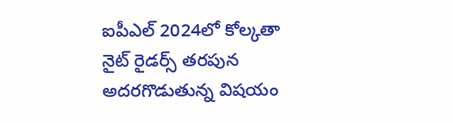ఐపీఎల్ 2024లో కోల్కతా నైట్ రైడర్స్ తరపున అదరగొడుతున్న విషయం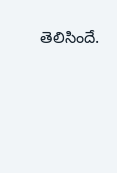తెలిసిందే.